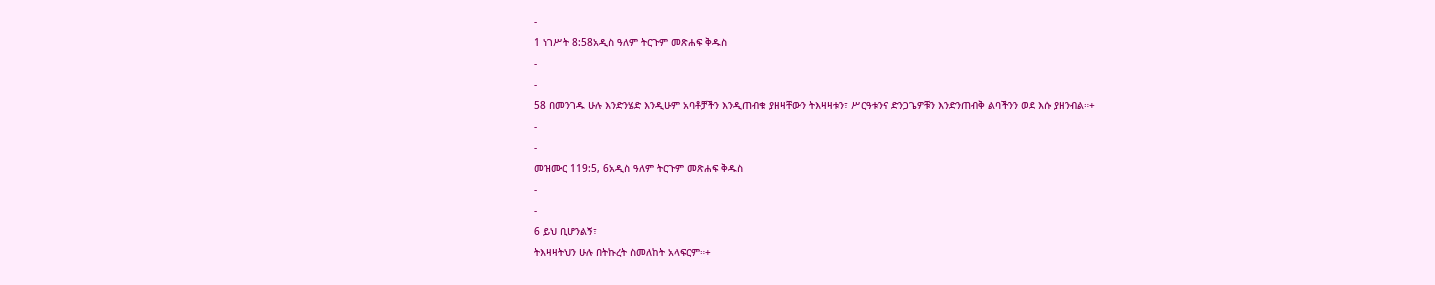-
1 ነገሥት 8:58አዲስ ዓለም ትርጉም መጽሐፍ ቅዱስ
-
-
58 በመንገዱ ሁሉ እንድንሄድ እንዲሁም አባቶቻችን እንዲጠብቁ ያዘዛቸውን ትእዛዛቱን፣ ሥርዓቱንና ድንጋጌዎቹን እንድንጠብቅ ልባችንን ወደ እሱ ያዘንብል።+
-
-
መዝሙር 119:5, 6አዲስ ዓለም ትርጉም መጽሐፍ ቅዱስ
-
-
6 ይህ ቢሆንልኝ፣
ትእዛዛትህን ሁሉ በትኩረት ስመለከት አላፍርም።+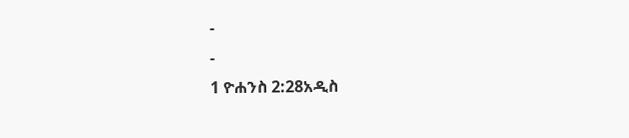-
-
1 ዮሐንስ 2:28አዲስ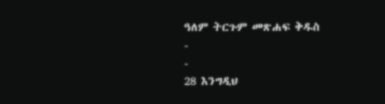ዓለም ትርጉም መጽሐፍ ቅዱስ
-
-
28 እንግዲህ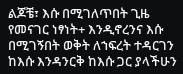ልጆቼ፣ እሱ በሚገለጥበት ጊዜ የመናገር ነፃነት+ እንዲኖረንና እሱ በሚገኝበት ወቅት ለኀፍረት ተዳርገን ከእሱ እንዳንርቅ ከእሱ ጋር ያላችሁን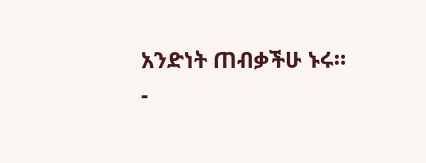አንድነት ጠብቃችሁ ኑሩ።
-